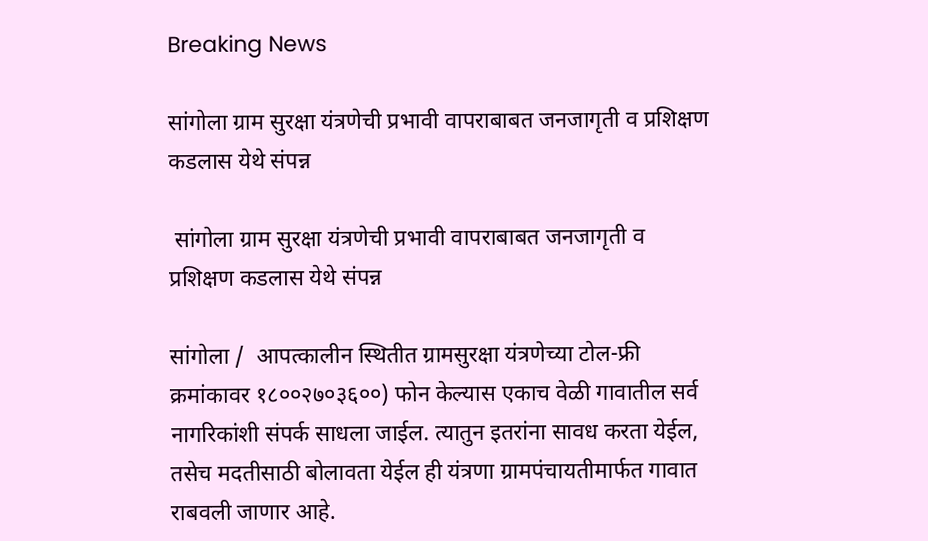Breaking News

सांगोला ग्राम सुरक्षा यंत्रणेची प्रभावी वापराबाबत जनजागृती व प्रशिक्षण कडलास येथे संपन्न

 सांगोला ग्राम सुरक्षा यंत्रणेची प्रभावी वापराबाबत जनजागृती व प्रशिक्षण कडलास येथे संपन्न

सांगोला /  आपत्कालीन स्थितीत ग्रामसुरक्षा यंत्रणेच्या टोल-फ्री क्रमांकावर १८००२७०३६००) फोन केल्यास एकाच वेळी गावातील सर्व नागरिकांशी संपर्क साधला जाईल. त्यातुन इतरांना सावध करता येईल, तसेच मदतीसाठी बोलावता येईल ही यंत्रणा ग्रामपंचायतीमार्फत गावात राबवली जाणार आहे.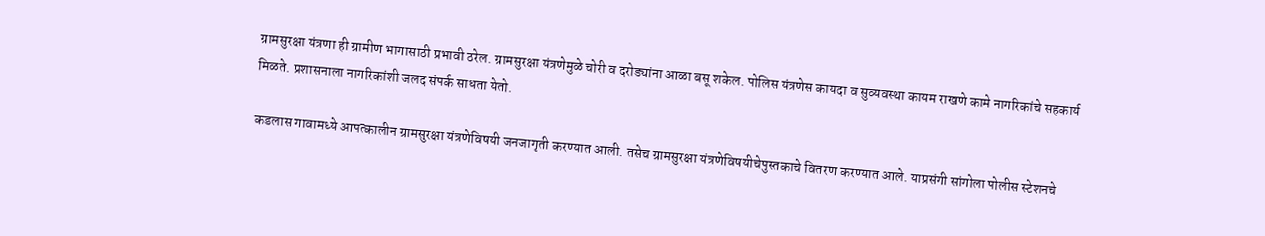ग्रामसुरक्षा यंत्रणा ही ग्रामीण भागासाठी प्रभावी ठरेल. ग्रामसुरक्षा यंत्रणेमुळे चोरी व दरोड्यांना आळा बसू शकेल. पोलिस यंत्रणेस कायदा व सुव्यवस्था कायम राखणे कामे नागरिकांचे सहकार्य मिळते. प्रशासनाला नागरिकांशी जलद संपर्क साधता येतो.

कडलास गावामध्ये आपत्कालीन ग्रामसुरक्षा यंत्रणेविषयी जनजागृती करण्यात आली. तसेच ग्रामसुरक्षा यंत्रणेविषयीचेपुस्तकाचे वितरण करण्यात आले. याप्रसंगी सांगोला पोलीस स्टेशनचे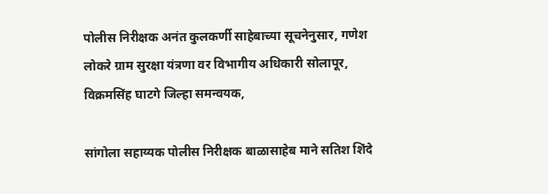पोलीस निरीक्षक अनंत कुलकर्णी साहेबाच्या सूचनेनुसार, गणेश लोकरे ग्राम सुरक्षा यंत्रणा वर विभागीय अधिकारी सोलापूर, विक्रमसिंह घाटगे जिल्हा समन्वयक,

सांगोला सहाय्यक पोलीस निरीक्षक बाळासाहेब माने सतिश शिंदे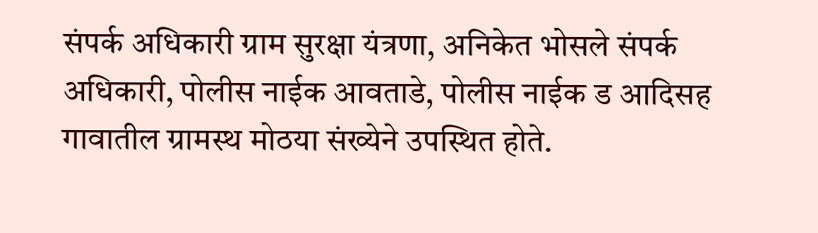संपर्क अधिकारी ग्राम सुरक्षा यंत्रणा, अनिकेत भोसले संपर्क अधिकारी, पोलीस नाईक आवताडे, पोलीस नाईक ड आदिसह गावातील ग्रामस्थ मोठया संख्येने उपस्थित होते.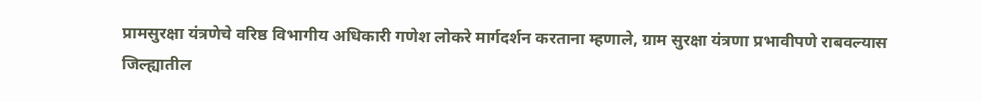प्रामसुरक्षा यंत्रणेचे वरिष्ठ विभागीय अधिकारी गणेश लोकरे मार्गदर्शन करताना म्हणाले, ग्राम सुरक्षा यंत्रणा प्रभावीपणे राबवल्यास जिल्ह्यातील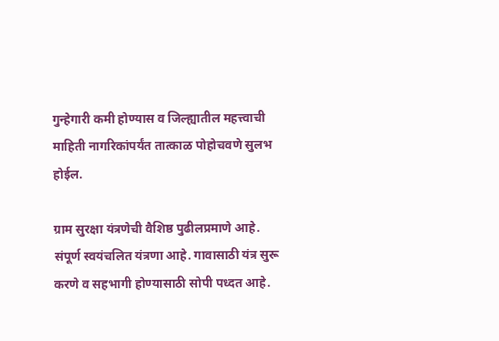गुन्हेगारी कमी होण्यास व जिल्ह्यातील महत्त्वाची माहिती नागरिकांपर्यंत तात्काळ पोहोचवणे सुलभ होईल.

ग्राम सुरक्षा यंत्रणेची वैशिष्ठ पुढीलप्रमाणे आहे. संपूर्ण स्वयंचलित यंत्रणा आहे. गावासाठी यंत्र सुरू करणे व सहभागी होण्यासाठी सोपी पध्दत आहे.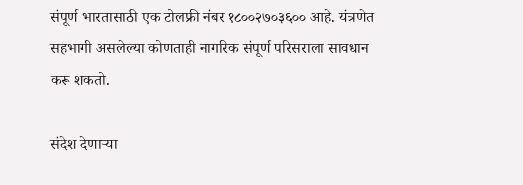संपूर्ण भारतासाठी एक टोलफ्री नंबर १८००२७०३६०० आहे. यंत्रणेत सहभागी असलेल्या कोणताही नागरिक संपूर्ण परिसराला सावधान करू शकतो.

संदेश देणाऱ्या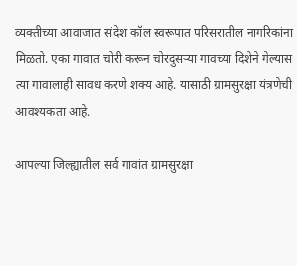व्यक्तीच्या आवाजात संदेश कॉल स्वरूपात परिसरातील नागरिकांना मिळतो. एका गावात चोरी करून चोरदुसऱ्या गावच्या दिशेने गेल्यास त्या गावालाही सावध करणे शक्य आहे. यासाठी ग्रामसुरक्षा यंत्रणेची आवश्यकता आहे.

आपल्या जिल्ह्यातील सर्व गावांत ग्रामसुरक्षा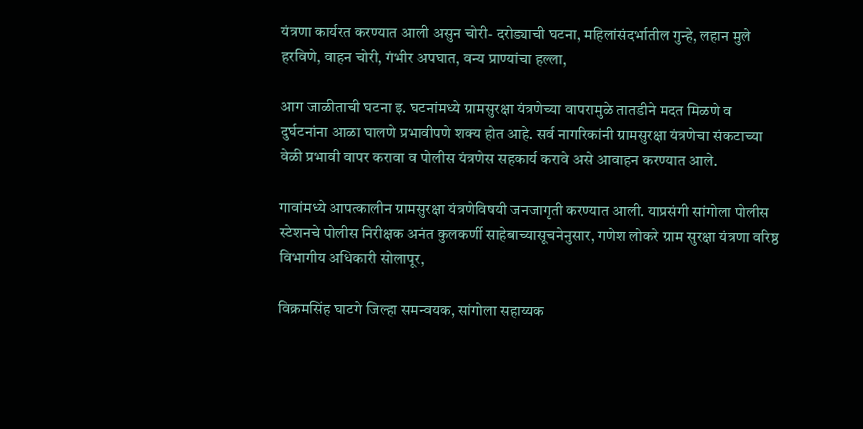यंत्रणा कार्यरत करण्यात आली असुन चोरी- दरोड्याची घटना, महिलांसंदर्भातील गुन्हे, लहान मुले हरविणे, वाहन चोरी, गंभीर अपघात, वन्य प्राण्यांचा हल्ला,

आग जाळीताची घटना इ. घटनांमध्ये ग्रामसुरक्षा यंत्रणेच्या वापरामुळे तातडीने मदत मिळणे व दुर्घटनांना आळा घालणे प्रभावीपणे शक्य होत आहे. सर्व नागरिकांनी ग्रामसुरक्षा यंत्रणेचा संकटाच्या वेळी प्रभावी वापर करावा व पोलीस यंत्रणेस सहकार्य करावे असे आवाहन करण्यात आले.

गावांमध्ये आपत्कालीन ग्रामसुरक्षा यंत्रणेविषयी जनजागृती करण्यात आली. याप्रसंगी सांगोला पोलीस स्टेशनचे पोलीस निरीक्षक अनंत कुलकर्णी साहेबाच्यासूचनेनुसार, गणेश लोकरे ग्राम सुरक्षा यंत्रणा वरिष्ठ विभागीय अधिकारी सोलापूर,

विक्रमसिंह घाटगे जिल्हा समन्वयक, सांगोला सहाय्यक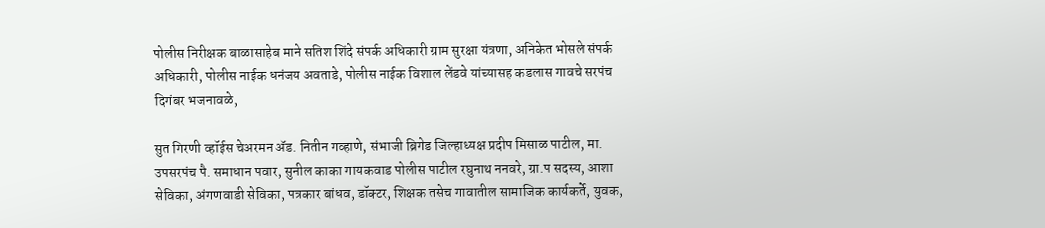पोलीस निरीक्षक बाळासाहेब माने सतिश शिंदे संपर्क अधिकारी ग्राम सुरक्षा यंत्रणा, अनिकेत भोसले संपर्क अधिकारी, पोलीस नाईक धनंजय अवताडे, पोलीस नाईक विशाल लेंडवे यांच्यासह कडलास गावचे सरपंच दिगंबर भजनावळे,

सुत गिरणी व्हॉईस चेअरमन ॲड. नितीन गव्हाणे, संभाजी ब्रिगेड जिल्हाध्यक्ष प्रदीप मिसाळ पाटील, मा. उपसरपंच पै. समाधान पवार, सुनील काका गायकवाड पोलीस पाटील रघुनाथ ननवरे, ग्रा.प सदस्य, आशा सेविका, अंगणवाडी सेविका, पत्रकार बांधव, डॉक्टर, शिक्षक तसेच गावातील सामाजिक कार्यकर्ते, युवक,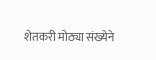शेतकरी मोठ्या संख्येने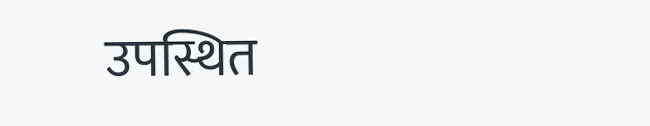उपस्थित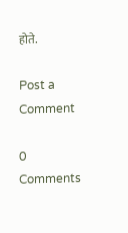होते.

Post a Comment

0 Comments